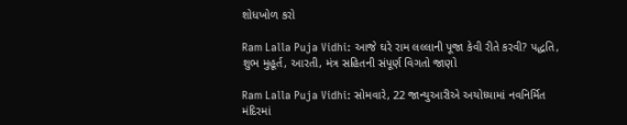શોધખોળ કરો

Ram Lalla Puja Vidhi: આજે ઘરે રામ લલ્લાની પૂજા કેવી રીતે કરવી? પદ્ધતિ, શુભ મુહૂર્ત, આરતી, મંત્ર સહિતની સંપૂર્ણ વિગતો જાણો

Ram Lalla Puja Vidhi: સોમવારે, 22 જાન્યુઆરીએ અયોધ્યામાં નવનિર્મિત મંદિરમાં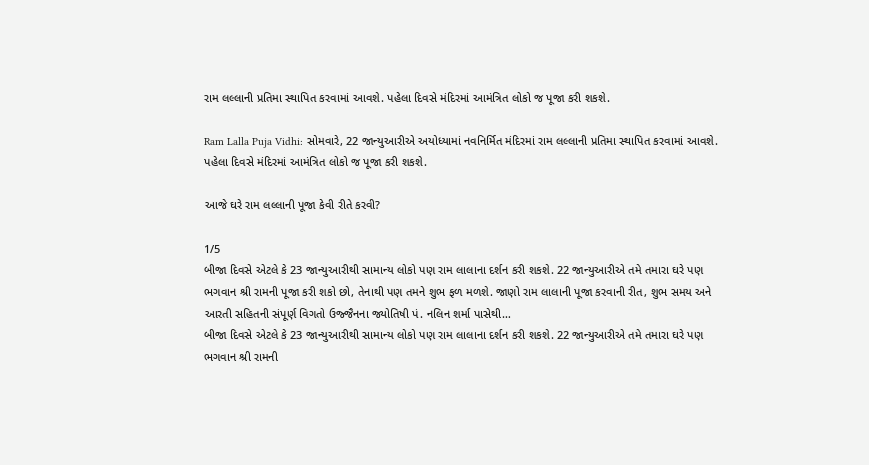રામ લલ્લાની પ્રતિમા સ્થાપિત કરવામાં આવશે. પહેલા દિવસે મંદિરમાં આમંત્રિત લોકો જ પૂજા કરી શકશે.

Ram Lalla Puja Vidhi: સોમવારે, 22 જાન્યુઆરીએ અયોધ્યામાં નવનિર્મિત મંદિરમાં રામ લલ્લાની પ્રતિમા સ્થાપિત કરવામાં આવશે. પહેલા દિવસે મંદિરમાં આમંત્રિત લોકો જ પૂજા કરી શકશે.

આજે ઘરે રામ લલ્લાની પૂજા કેવી રીતે કરવી?

1/5
બીજા દિવસે એટલે કે 23 જાન્યુઆરીથી સામાન્ય લોકો પણ રામ લાલાના દર્શન કરી શકશે. 22 જાન્યુઆરીએ તમે તમારા ઘરે પણ ભગવાન શ્રી રામની પૂજા કરી શકો છો, તેનાથી પણ તમને શુભ ફળ મળશે. જાણો રામ લાલાની પૂજા કરવાની રીત, શુભ સમય અને આરતી સહિતની સંપૂર્ણ વિગતો ઉજ્જૈનના જ્યોતિષી પં. નલિન શર્મા પાસેથી…
બીજા દિવસે એટલે કે 23 જાન્યુઆરીથી સામાન્ય લોકો પણ રામ લાલાના દર્શન કરી શકશે. 22 જાન્યુઆરીએ તમે તમારા ઘરે પણ ભગવાન શ્રી રામની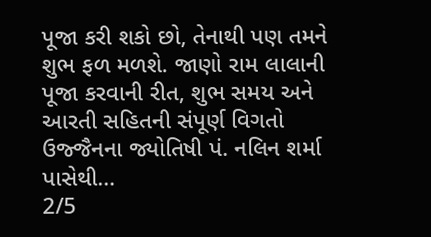પૂજા કરી શકો છો, તેનાથી પણ તમને શુભ ફળ મળશે. જાણો રામ લાલાની પૂજા કરવાની રીત, શુભ સમય અને આરતી સહિતની સંપૂર્ણ વિગતો ઉજ્જૈનના જ્યોતિષી પં. નલિન શર્મા પાસેથી…
2/5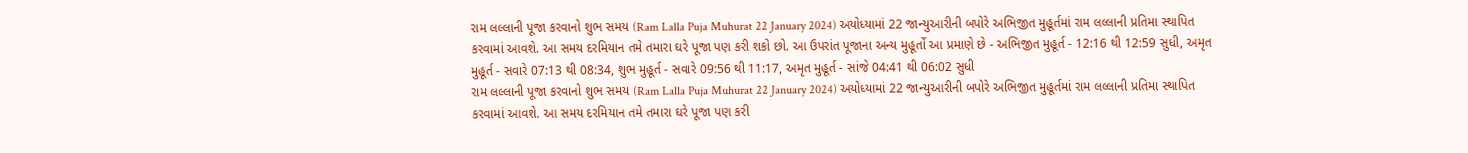રામ લલ્લાની પૂજા કરવાનો શુભ સમય (Ram Lalla Puja Muhurat 22 January 2024) અયોધ્યામાં 22 જાન્યુઆરીની બપોરે અભિજીત મુહૂર્તમાં રામ લલ્લાની પ્રતિમા સ્થાપિત કરવામાં આવશે. આ સમય દરમિયાન તમે તમારા ઘરે પૂજા પણ કરી શકો છો. આ ઉપરાંત પૂજાના અન્ય મુહૂર્તો આ પ્રમાણે છે - અભિજીત મુહૂર્ત - 12:16 થી 12:59 સુધી, અમૃત મુહૂર્ત - સવારે 07:13 થી 08:34, શુભ મુહૂર્ત - સવારે 09:56 થી 11:17, અમૃત મુહૂર્ત - સાંજે 04:41 થી 06:02 સુધી
રામ લલ્લાની પૂજા કરવાનો શુભ સમય (Ram Lalla Puja Muhurat 22 January 2024) અયોધ્યામાં 22 જાન્યુઆરીની બપોરે અભિજીત મુહૂર્તમાં રામ લલ્લાની પ્રતિમા સ્થાપિત કરવામાં આવશે. આ સમય દરમિયાન તમે તમારા ઘરે પૂજા પણ કરી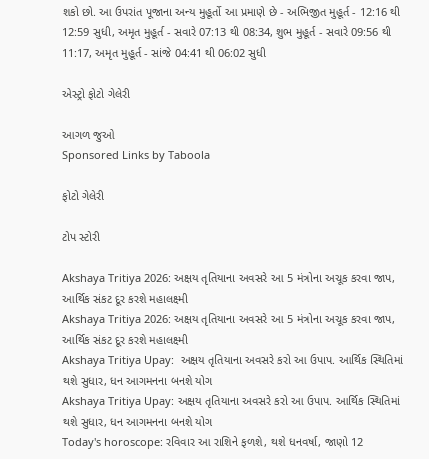શકો છો. આ ઉપરાંત પૂજાના અન્ય મુહૂર્તો આ પ્રમાણે છે - અભિજીત મુહૂર્ત - 12:16 થી 12:59 સુધી, અમૃત મુહૂર્ત - સવારે 07:13 થી 08:34, શુભ મુહૂર્ત - સવારે 09:56 થી 11:17, અમૃત મુહૂર્ત - સાંજે 04:41 થી 06:02 સુધી

એસ્ટ્રો ફોટો ગેલેરી

આગળ જુઓ
Sponsored Links by Taboola

ફોટો ગેલેરી

ટોપ સ્ટોરી

Akshaya Tritiya 2026: અક્ષય તૃતિયાના અવસરે આ 5 મંત્રોના અચૂક કરવા જાપ, આર્થિક સંકટ દૂર કરશે મહાલક્ષ્મી
Akshaya Tritiya 2026: અક્ષય તૃતિયાના અવસરે આ 5 મંત્રોના અચૂક કરવા જાપ, આર્થિક સંકટ દૂર કરશે મહાલક્ષ્મી
Akshaya Tritiya Upay:  અક્ષય તૃતિયાના અવસરે કરો આ ઉપાપ. આર્થિક સ્થિતિમાં થશે સુધાર, ધન આગમનના બનશે યોગ
Akshaya Tritiya Upay: અક્ષય તૃતિયાના અવસરે કરો આ ઉપાપ. આર્થિક સ્થિતિમાં થશે સુધાર, ધન આગમનના બનશે યોગ
Today's horoscope: રવિવાર આ રાશિને ફળશે, થશે ધનવર્ષા, જાણો 12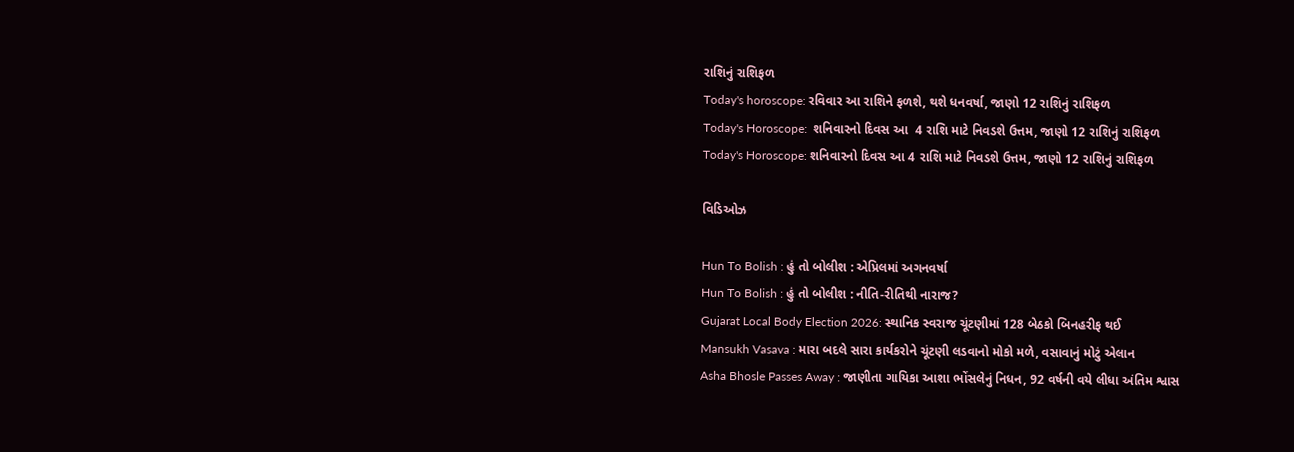રાશિનું રાશિફળ
Today's horoscope: રવિવાર આ રાશિને ફળશે, થશે ધનવર્ષા, જાણો 12 રાશિનું રાશિફળ
Today's Horoscope:  શનિવારનો દિવસ આ  4 રાશિ માટે નિવડશે ઉત્તમ, જાણો 12 રાશિનું રાશિફળ
Today's Horoscope: શનિવારનો દિવસ આ 4 રાશિ માટે નિવડશે ઉત્તમ, જાણો 12 રાશિનું રાશિફળ

વિડિઓઝ

Hun To Bolish : હું તો બોલીશ : એપ્રિલમાં અગનવર્ષા
Hun To Bolish : હું તો બોલીશ : નીતિ-રીતિથી નારાજ?
Gujarat Local Body Election 2026: સ્થાનિક સ્વરાજ ચૂંટણીમાં 128 બેઠકો બિનહરીફ થઈ
Mansukh Vasava : મારા બદલે સારા કાર્યકરોને ચૂંટણી લડવાનો મોકો મળે, વસાવાનું મોટું એલાન
Asha Bhosle Passes Away : જાણીતા ગાયિકા આશા ભોંસલેનું નિધન, 92 વર્ષની વયે લીધા અંતિમ શ્વાસ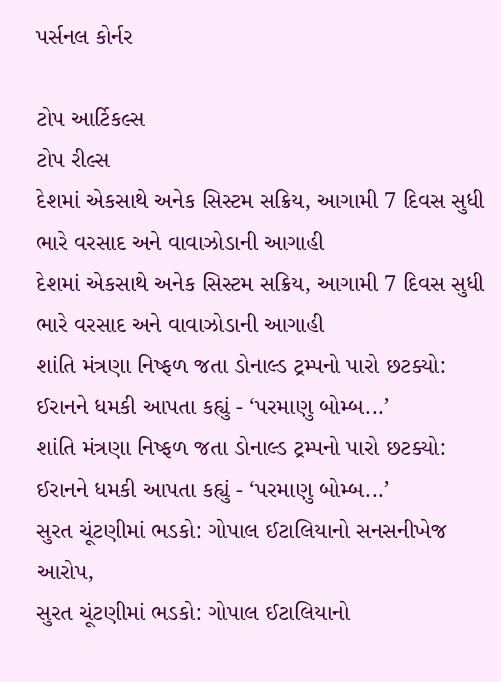પર્સનલ કોર્નર

ટોપ આર્ટિકલ્સ
ટોપ રીલ્સ
દેશમાં એકસાથે અનેક સિસ્ટમ સક્રિય, આગામી 7 દિવસ સુધી ભારે વરસાદ અને વાવાઝોડાની આગાહી
દેશમાં એકસાથે અનેક સિસ્ટમ સક્રિય, આગામી 7 દિવસ સુધી ભારે વરસાદ અને વાવાઝોડાની આગાહી
શાંતિ મંત્રણા નિષ્ફળ જતા ડોનાલ્ડ ટ્રમ્પનો પારો છટક્યો: ઈરાનને ધમકી આપતા કહ્યું - ‘પરમાણુ બોમ્બ...’
શાંતિ મંત્રણા નિષ્ફળ જતા ડોનાલ્ડ ટ્રમ્પનો પારો છટક્યો: ઈરાનને ધમકી આપતા કહ્યું - ‘પરમાણુ બોમ્બ...’
સુરત ચૂંટણીમાં ભડકો: ગોપાલ ઈટાલિયાનો સનસનીખેજ આરોપ,
સુરત ચૂંટણીમાં ભડકો: ગોપાલ ઈટાલિયાનો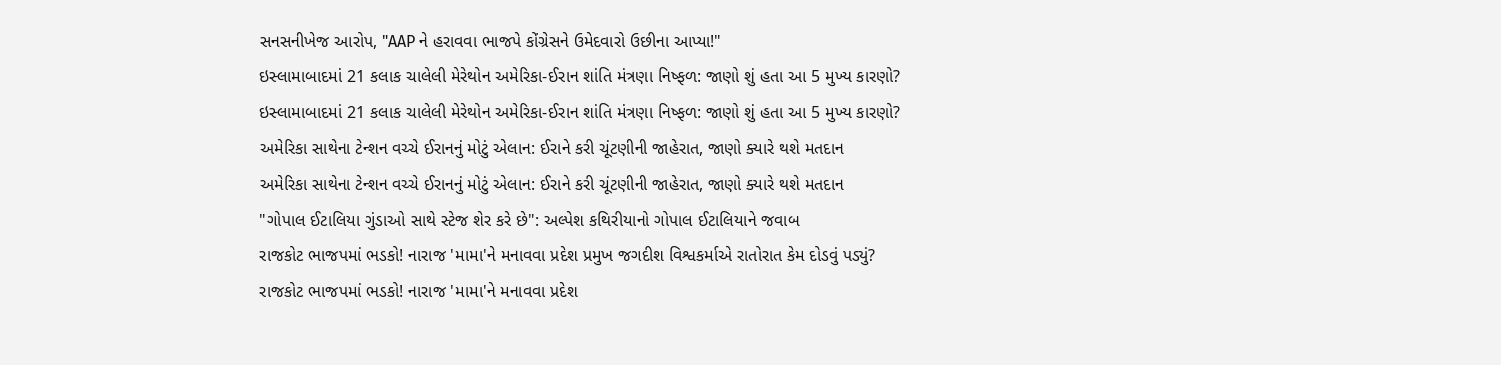સનસનીખેજ આરોપ, "AAP ને હરાવવા ભાજપે કોંગ્રેસને ઉમેદવારો ઉછીના આપ્યા!"
ઇસ્લામાબાદમાં 21 કલાક ચાલેલી મેરેથોન અમેરિકા-ઈરાન શાંતિ મંત્રણા નિષ્ફળ: જાણો શું હતા આ 5 મુખ્ય કારણો?
ઇસ્લામાબાદમાં 21 કલાક ચાલેલી મેરેથોન અમેરિકા-ઈરાન શાંતિ મંત્રણા નિષ્ફળ: જાણો શું હતા આ 5 મુખ્ય કારણો?
અમેરિકા સાથેના ટેન્શન વચ્ચે ઈરાનનું મોટું એલાન: ઈરાને કરી ચૂંટણીની જાહેરાત, જાણો ક્યારે થશે મતદાન
અમેરિકા સાથેના ટેન્શન વચ્ચે ઈરાનનું મોટું એલાન: ઈરાને કરી ચૂંટણીની જાહેરાત, જાણો ક્યારે થશે મતદાન
"ગોપાલ ઈટાલિયા ગુંડાઓ સાથે સ્ટેજ શેર કરે છે": અલ્પેશ કથિરીયાનો ગોપાલ ઈટાલિયાને જવાબ
રાજકોટ ભાજપમાં ભડકો! નારાજ 'મામા'ને મનાવવા પ્રદેશ પ્રમુખ જગદીશ વિશ્વકર્માએ રાતોરાત કેમ દોડવું પડ્યું?
રાજકોટ ભાજપમાં ભડકો! નારાજ 'મામા'ને મનાવવા પ્રદેશ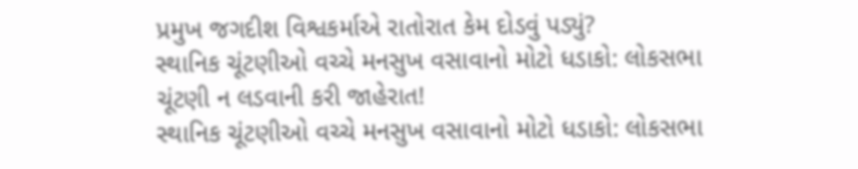પ્રમુખ જગદીશ વિશ્વકર્માએ રાતોરાત કેમ દોડવું પડ્યું?
સ્થાનિક ચૂંટણીઓ વચ્ચે મનસુખ વસાવાનો મોટો ધડાકો: લોકસભા ચૂંટણી ન લડવાની કરી જાહેરાત!
સ્થાનિક ચૂંટણીઓ વચ્ચે મનસુખ વસાવાનો મોટો ધડાકો: લોકસભા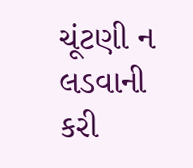ચૂંટણી ન લડવાની કરી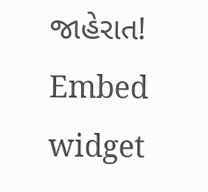જાહેરાત!
Embed widget